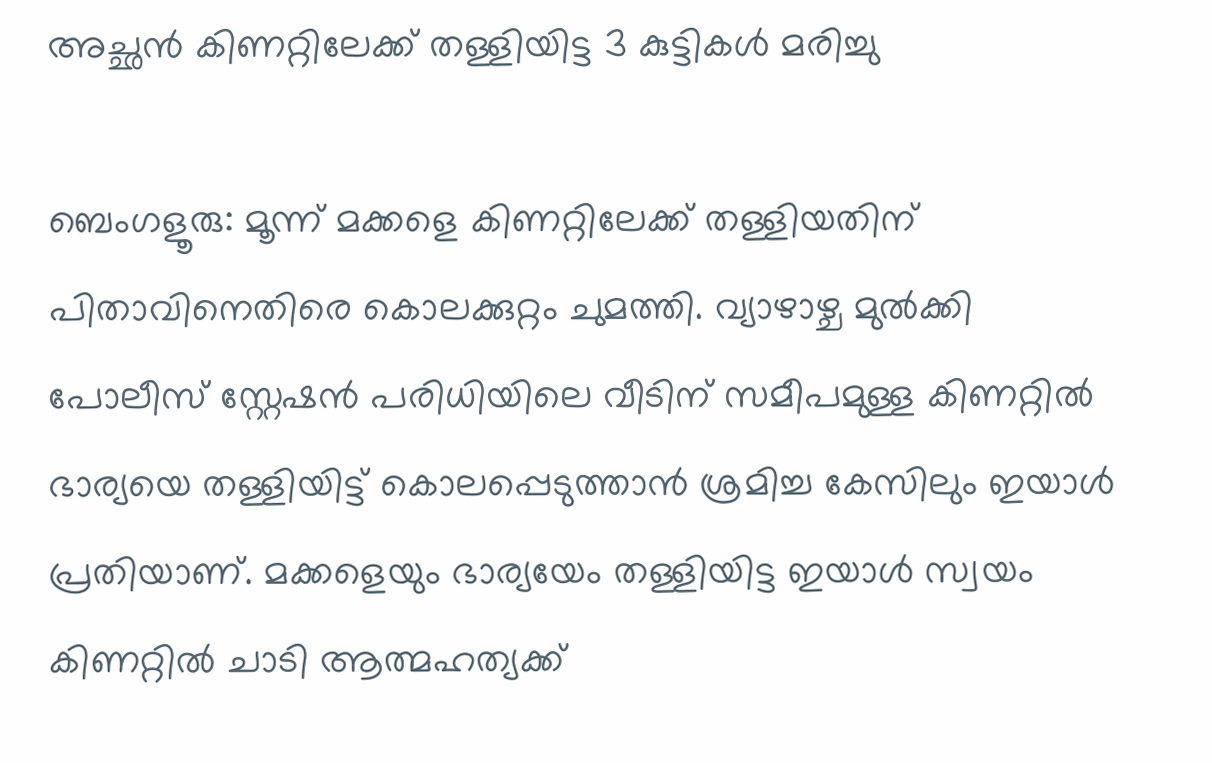അച്ഛൻ കിണറ്റിലേക്ക് തള്ളിയിട്ട 3 കുട്ടികൾ മരിച്ചു

ബെംഗളൂരു: മൂന്ന് മക്കളെ കിണറ്റിലേക്ക് തള്ളിയതിന് പിതാവിനെതിരെ കൊലക്കുറ്റം ചുമത്തി. വ്യാഴാഴ്ച മുൽക്കി പോലീസ് സ്റ്റേഷൻ പരിധിയിലെ വീടിന് സമീപമുള്ള കിണറ്റിൽ ഭാര്യയെ തള്ളിയിട്ട് കൊലപ്പെടുത്താൻ ശ്രമിച്ച കേസിലും ഇയാൾ പ്രതിയാണ്. മക്കളെയും ഭാര്യയേം തള്ളിയിട്ട ഇയാൾ സ്വയം കിണറ്റിൽ ചാടി ആത്മഹത്യക്ക്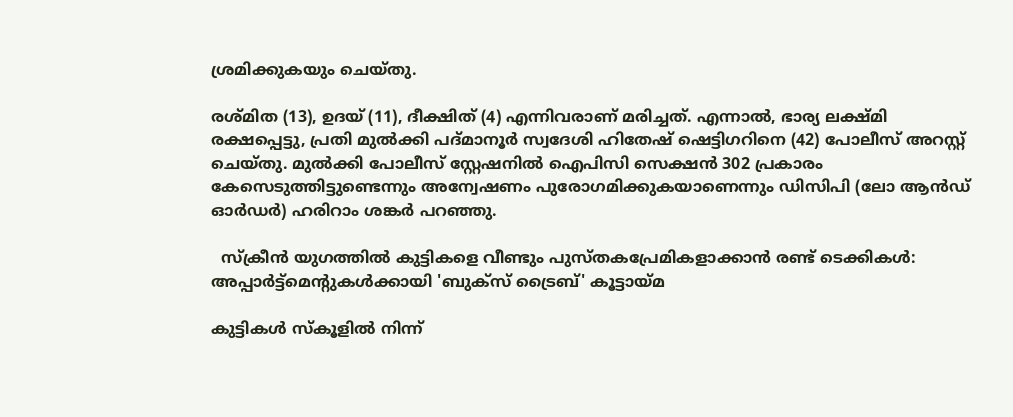ശ്രമിക്കുകയും ചെയ്തു.

രശ്മിത (13), ഉദയ് (11), ദീക്ഷിത് (4) എന്നിവരാണ് മരിച്ചത്. എന്നാൽ, ഭാര്യ ലക്ഷ്മി രക്ഷപ്പെട്ടു, പ്രതി മുൽക്കി പദ്മാനൂർ സ്വദേശി ഹിതേഷ് ഷെട്ടിഗറിനെ (42) പോലീസ് അറസ്റ്റ് ചെയ്തു. മുൽക്കി പോലീസ് സ്റ്റേഷനിൽ ഐപിസി സെക്ഷൻ 302 പ്രകാരം കേസെടുത്തിട്ടുണ്ടെന്നും അന്വേഷണം പുരോഗമിക്കുകയാണെന്നും ഡിസിപി (ലോ ആൻഡ് ഓർഡർ) ഹരിറാം ശങ്കർ പറഞ്ഞു.

  സ്ക്രീൻ യുഗത്തിൽ കുട്ടികളെ വീണ്ടും പുസ്തകപ്രേമികളാക്കാൻ രണ്ട് ടെക്കികൾ: അപ്പാർട്ട്മെന്റുകൾക്കായി 'ബുക്സ് ട്രൈബ്' കൂട്ടായ്മ

കുട്ടികൾ സ്‌കൂളിൽ നിന്ന്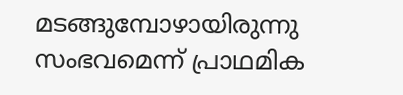മടങ്ങുമ്പോഴായിരുന്നു സംഭവമെന്ന് പ്രാഥമിക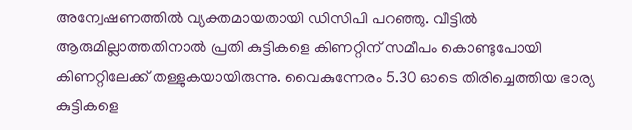അന്വേഷണത്തിൽ വ്യക്തമായതായി ഡിസിപി പറഞ്ഞു. വീട്ടിൽ ആരുമില്ലാത്തതിനാൽ പ്രതി കുട്ടികളെ കിണറ്റിന് സമീപം കൊണ്ടുപോയി കിണറ്റിലേക്ക് തള്ളുകയായിരുന്നു. വൈകുന്നേരം 5.30 ഓടെ തിരിച്ചെത്തിയ ഭാര്യ കുട്ടികളെ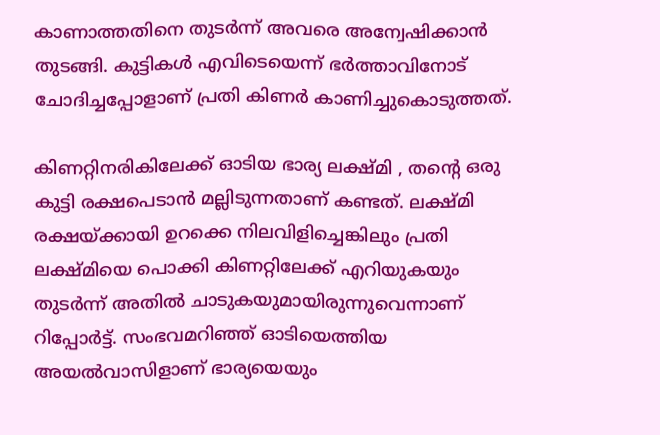കാണാത്തതിനെ തുടർന്ന് അവരെ അന്വേഷിക്കാൻ തുടങ്ങി. കുട്ടികൾ എവിടെയെന്ന് ഭർത്താവിനോട് ചോദിച്ചപ്പോളാണ് പ്രതി കിണർ കാണിച്ചുകൊടുത്തത്.

കിണറ്റിനരികിലേക്ക് ഓടിയ ഭാര്യ ലക്ഷ്മി , തന്റെ ഒരു കുട്ടി രക്ഷപെടാൻ മല്ലിടുന്നതാണ് കണ്ടത്. ലക്ഷ്മി രക്ഷയ്ക്കായി ഉറക്കെ നിലവിളിച്ചെങ്കിലും പ്രതി ലക്ഷ്മിയെ പൊക്കി കിണറ്റിലേക്ക് എറിയുകയും തുടർന്ന് അതിൽ ചാടുകയുമായിരുന്നുവെന്നാണ് റിപ്പോർട്ട്. സംഭവമറിഞ്ഞ് ഓടിയെത്തിയ അയൽവാസിളാണ് ഭാര്യയെയും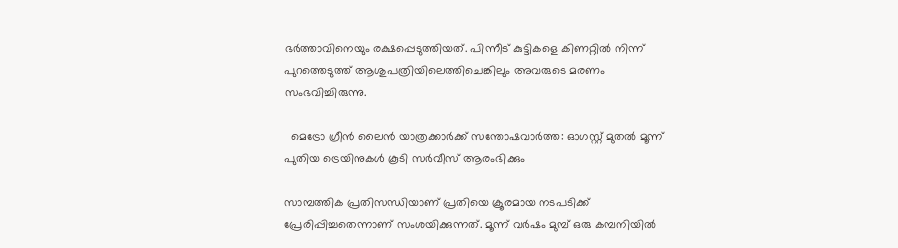ഭർത്താവിനെയും രക്ഷപ്പെടുത്തിയത്. പിന്നീട് കുട്ടികളെ കിണറ്റിൽ നിന്ന് പുറത്തെടുത്ത് ആശുപത്രിയിലെത്തിചെങ്കിലും അവരുടെ മരണം സംഭവിച്ചിരുന്നു.

  മെട്രോ ഗ്രീൻ ലൈൻ യാത്രക്കാർക്ക് സന്തോഷവാർത്ത: ഓഗസ്റ്റ് മുതൽ മൂന്ന് പുതിയ ട്രെയിനുകൾ കൂടി സർവീസ് ആരംഭിക്കും

സാമ്പത്തിക പ്രതിസന്ധിയാണ് പ്രതിയെ ക്രൂരമായ നടപടിക്ക് പ്രേരിപ്പിച്ചതെന്നാണ് സംശയിക്കുന്നത്. മൂന്ന് വർഷം മുമ്പ് ഒരു കമ്പനിയിൽ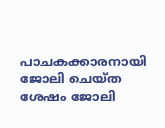പാചകക്കാരനായി ജോലി ചെയ്ത ശേഷം ജോലി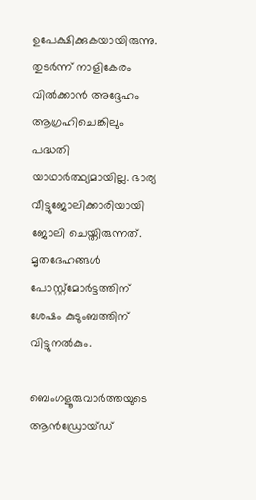ഉപേക്ഷിക്കുകയായിരുന്നു. തുടർന്ന് നാളികേരം വിൽക്കാൻ അദ്ദേഹം ആഗ്രഹിചെങ്കിലും പദ്ധതി യാഥാർത്ഥ്യമായില്ല. ഭാര്യ വീട്ടുജോലിക്കാരിയായി ജോലി ചെയ്തിരുന്നത്. മൃതദേഹങ്ങൾ പോസ്റ്റ്‌മോർട്ടത്തിന് ശേഷം കുടുംബത്തിന് വിട്ടുനൽകും.

ബെംഗളൂരുവാർത്തയുടെ ആൻഡ്രോയ്ഡ്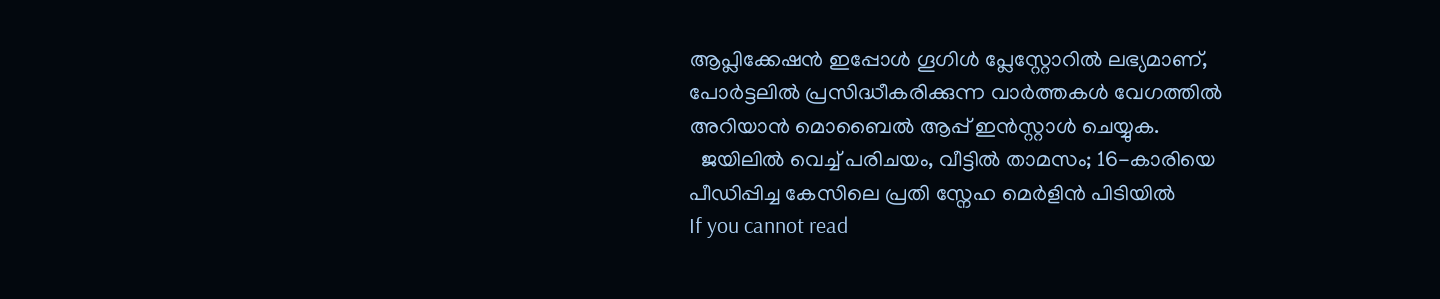ആപ്ലിക്കേഷൻ ഇപ്പോൾ ഗൂഗിൾ പ്ലേസ്റ്റോറിൽ ലഭ്യമാണ്, പോർട്ടലിൽ പ്രസിദ്ധീകരിക്കുന്ന വാർത്തകൾ വേഗത്തിൽ അറിയാൻ മൊബൈൽ ആപ്പ് ഇൻസ്റ്റാൾ ചെയ്യുക.
  ജയിലിൽ വെച്ച് പരിചയം, വീട്ടിൽ താമസം; 16-കാരിയെ പീഡിപ്പിച്ച കേസിലെ പ്രതി സ്നേഹ മെർളിൻ പിടിയിൽ
If you cannot read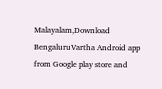Malayalam,Download BengaluruVartha Android app from Google play store and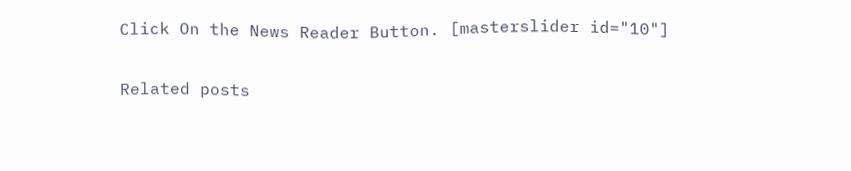Click On the News Reader Button. [masterslider id="10"]

Related posts